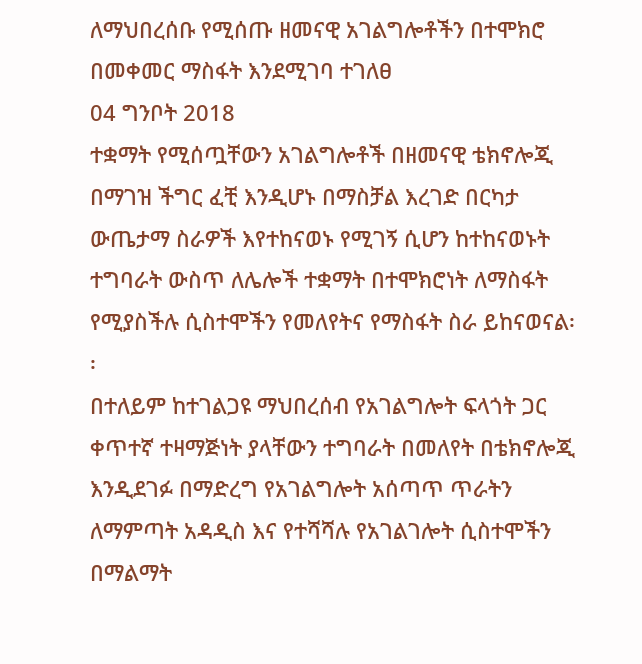ለማህበረሰቡ የሚሰጡ ዘመናዊ አገልግሎቶችን በተሞክሮ በመቀመር ማስፋት እንደሚገባ ተገለፀ
04 ግንቦት 2018
ተቋማት የሚሰጧቸውን አገልግሎቶች በዘመናዊ ቴክኖሎጂ በማገዝ ችግር ፈቺ እንዲሆኑ በማስቻል እረገድ በርካታ ውጤታማ ስራዎች እየተከናወኑ የሚገኝ ሲሆን ከተከናወኑት ተግባራት ውስጥ ለሌሎች ተቋማት በተሞክሮነት ለማስፋት የሚያስችሉ ሲስተሞችን የመለየትና የማስፋት ስራ ይከናወናል፡፡
በተለይም ከተገልጋዩ ማህበረሰብ የአገልግሎት ፍላጎት ጋር ቀጥተኛ ተዛማጅነት ያላቸውን ተግባራት በመለየት በቴክኖሎጂ እንዲደገፉ በማድረግ የአገልግሎት አሰጣጥ ጥራትን ለማምጣት አዳዲስ እና የተሻሻሉ የአገልገሎት ሲስተሞችን በማልማት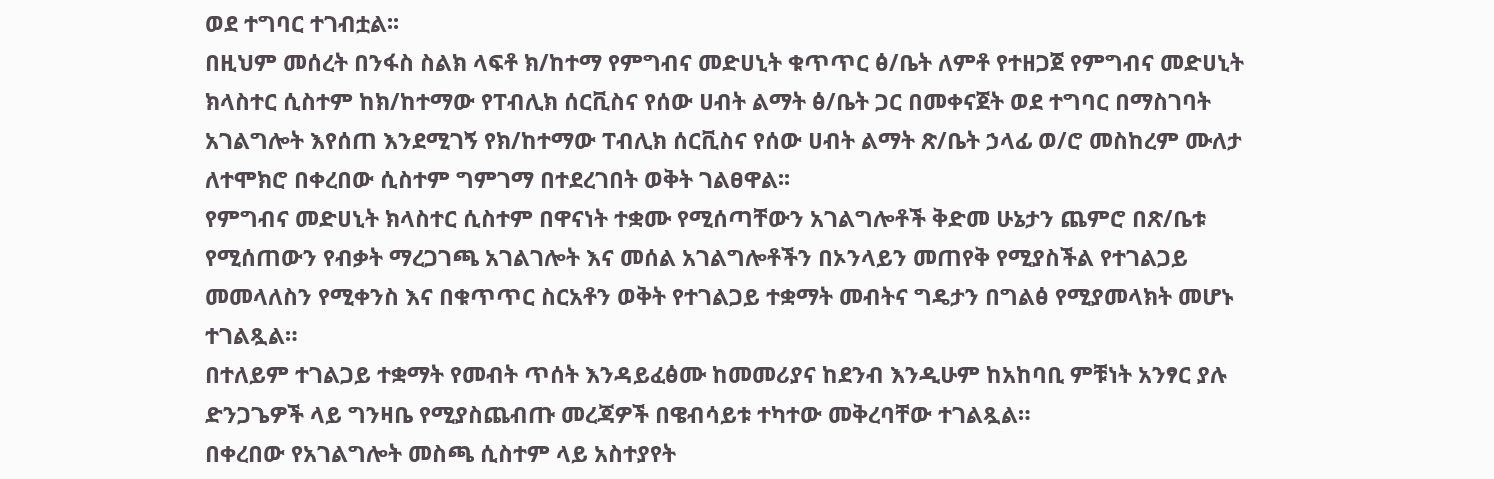ወደ ተግባር ተገብቷል፡፡
በዚህም መሰረት በንፋስ ስልክ ላፍቶ ክ/ከተማ የምግብና መድሀኒት ቁጥጥር ፅ/ቤት ለምቶ የተዘጋጀ የምግብና መድሀኒት ክላስተር ሲስተም ከክ/ከተማው የፐብሊክ ሰርቪስና የሰው ሀብት ልማት ፅ/ቤት ጋር በመቀናጀት ወደ ተግባር በማስገባት አገልግሎት እየሰጠ እንደሚገኝ የክ/ከተማው ፐብሊክ ሰርቪስና የሰው ሀብት ልማት ጽ/ቤት ኃላፊ ወ/ሮ መስከረም ሙለታ ለተሞክሮ በቀረበው ሲስተም ግምገማ በተደረገበት ወቅት ገልፀዋል፡፡
የምግብና መድሀኒት ክላስተር ሲስተም በዋናነት ተቋሙ የሚሰጣቸውን አገልግሎቶች ቅድመ ሁኔታን ጨምሮ በጽ/ቤቱ የሚሰጠውን የብቃት ማረጋገጫ አገልገሎት እና መሰል አገልግሎቶችን በኦንላይን መጠየቅ የሚያስችል የተገልጋይ መመላለስን የሚቀንስ እና በቁጥጥር ስርአቶን ወቅት የተገልጋይ ተቋማት መብትና ግዴታን በግልፅ የሚያመላክት መሆኑ ተገልጿል።
በተለይም ተገልጋይ ተቋማት የመብት ጥሰት እንዳይፈፅሙ ከመመሪያና ከደንብ እንዲሁም ከአከባቢ ምቹነት አንፃር ያሉ ድንጋጌዎች ላይ ግንዛቤ የሚያስጨብጡ መረጃዎች በዌብሳይቱ ተካተው መቅረባቸው ተገልጿል።
በቀረበው የአገልግሎት መስጫ ሲስተም ላይ አስተያየት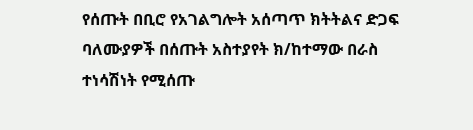የሰጡት በቢሮ የአገልግሎት አሰጣጥ ክትትልና ድጋፍ ባለሙያዎች በሰጡት አስተያየት ክ/ከተማው በራስ ተነሳሽነት የሚሰጡ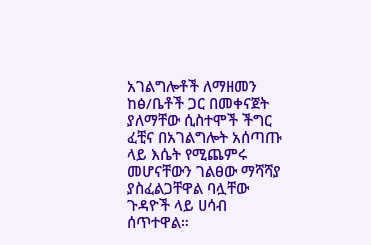አገልግሎቶች ለማዘመን ከፅ/ቤቶች ጋር በመቀናጀት ያለማቸው ሲስተሞች ችግር ፈቺና በአገልግሎት አሰጣጡ ላይ እሴት የሚጨምሩ መሆናቸውን ገልፀው ማሻሻያ ያስፈልጋቸዋል ባሏቸው ጉዳዮች ላይ ሀሳብ ሰጥተዋል።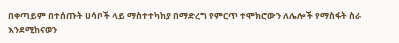በቀጣይም በተሰጡት ሀሳቦች ላይ ማስተተካከያ በማድረግ የምርጥ ተሞክሮውን ለሌሎች የማስፋት ስራ እንደሚከናወን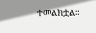ተመልክቷል።